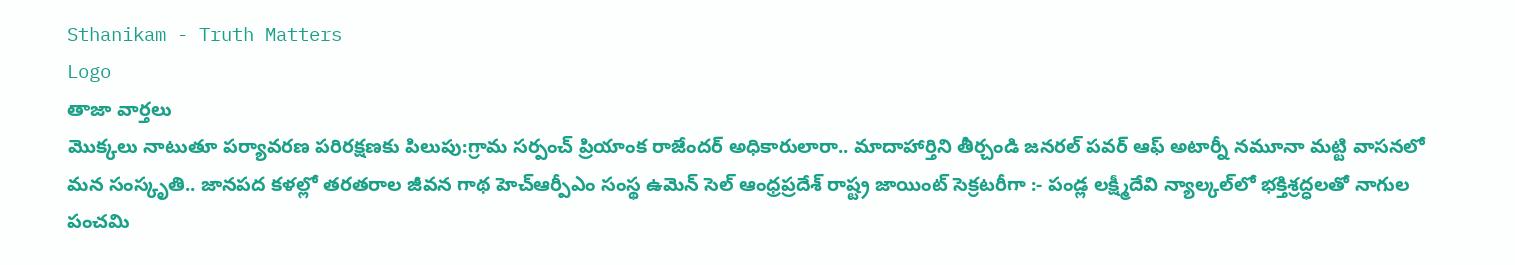Sthanikam - Truth Matters
Logo
తాజా వార్తలు
మొక్కలు నాటుతూ పర్యావరణ పరిరక్షణకు పిలుపు:గ్రామ సర్పంచ్ ప్రియాంక రాజేందర్ అధికారులారా.. మాదాహార్తిని తీర్చండి జనరల్ పవర్ ఆఫ్ అటార్నీ నమూనా మట్టి వాసనలో మన సంస్కృతి.. జానపద కళల్లో తరతరాల జీవన గాథ హెచ్ఆర్పీఎం సంస్థ ఉమెన్ సెల్ ఆంధ్రప్రదేశ్ రాష్ట్ర జాయింట్ సెక్రటరీగా :- పండ్ల లక్ష్మీదేవి న్యాల్కల్‌లో భక్తిశ్రద్ధలతో నాగుల పంచమి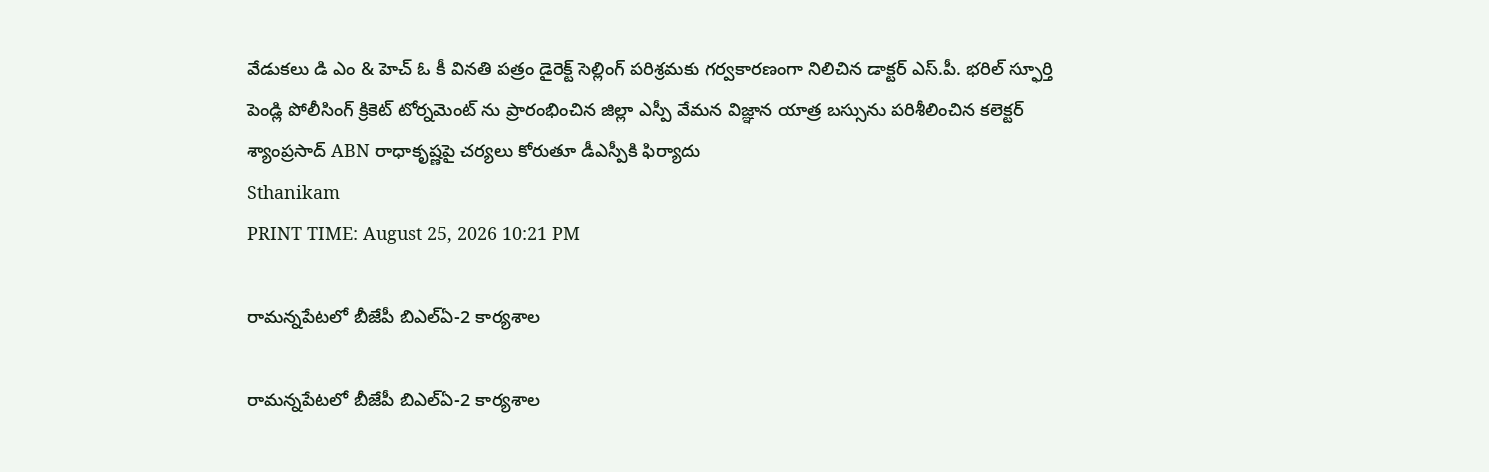వేడుకలు డి ఎం & హెచ్ ఓ కీ వినతి పత్రం డైరెక్ట్ సెల్లింగ్ పరిశ్రమకు గర్వకారణంగా నిలిచిన డాక్టర్ ఎస్.పీ. భరిల్ స్ఫూర్తి పెండ్లి పోలీసింగ్ క్రికెట్ టోర్నమెంట్ ను ప్రారంభించిన జిల్లా ఎస్పీ వేమన విజ్ఞాన యాత్ర బస్సును పరిశీలించిన కలెక్టర్ శ్యాంప్రసాద్ ABN రాధాకృష్ణపై చర్యలు కోరుతూ డీఎస్పీకి ఫిర్యాదు
Sthanikam
PRINT TIME: August 25, 2026 10:21 PM

రామన్నపేటలో బీజేపీ బిఎల్ఏ-2 కార్యశాల

రామన్నపేటలో బీజేపీ బిఎల్ఏ-2 కార్యశాల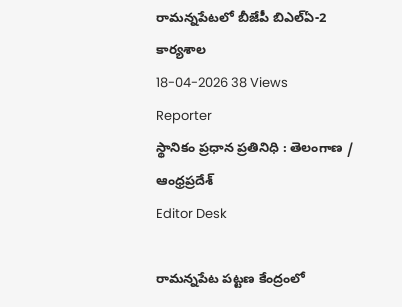రామన్నపేటలో బీజేపీ బిఎల్ఏ-2 కార్యశాల
18-04-2026 38 Views
Reporter
స్థానికం ప్రధాన ప్రతినిధి : తెలంగాణ / ఆంధ్రప్రదేశ్
Editor Desk

రామన్నపేట పట్టణ కేంద్రంలో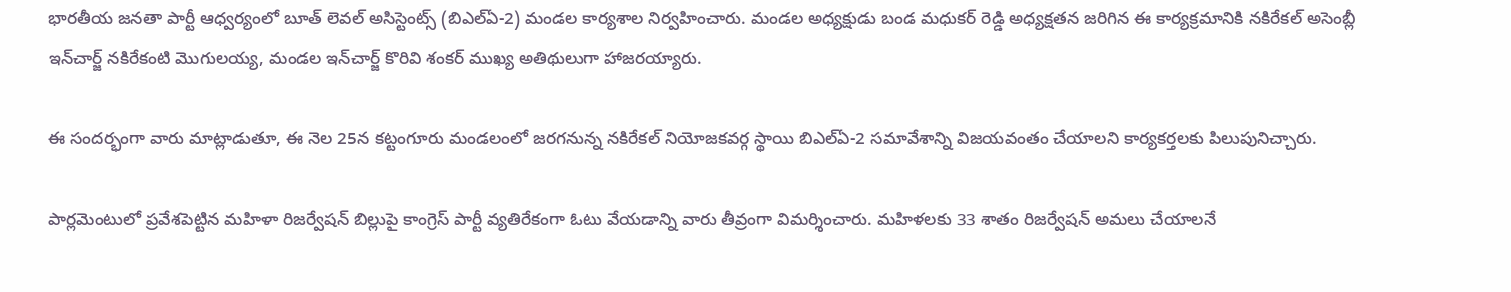భారతీయ జనతా పార్టీ ఆధ్వర్యంలో బూత్ లెవల్ అసిస్టెంట్స్ (బిఎల్ఏ-2) మండల కార్యశాల నిర్వహించారు. మండల అధ్యక్షుడు బండ మధుకర్ రెడ్డి అధ్యక్షతన జరిగిన ఈ కార్యక్రమానికి నకిరేకల్ అసెంబ్లీ ఇన్‌చార్జ్ నకిరేకంటి మొగులయ్య, మండల ఇన్‌చార్జ్ కొరివి శంకర్ ముఖ్య అతిథులుగా హాజరయ్యారు.

ఈ సందర్భంగా వారు మాట్లాడుతూ, ఈ నెల 25న కట్టంగూరు మండలంలో జరగనున్న నకిరేకల్ నియోజకవర్గ స్థాయి బిఎల్ఏ-2 సమావేశాన్ని విజయవంతం చేయాలని కార్యకర్తలకు పిలుపునిచ్చారు.

పార్లమెంటులో ప్రవేశపెట్టిన మహిళా రిజర్వేషన్ బిల్లుపై కాంగ్రెస్ పార్టీ వ్యతిరేకంగా ఓటు వేయడాన్ని వారు తీవ్రంగా విమర్శించారు. మహిళలకు 33 శాతం రిజర్వేషన్ అమలు చేయాలనే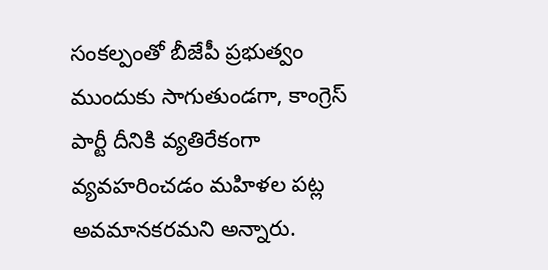సంకల్పంతో బీజేపీ ప్రభుత్వం ముందుకు సాగుతుండగా, కాంగ్రెస్ పార్టీ దీనికి వ్యతిరేకంగా వ్యవహరించడం మహిళల పట్ల అవమానకరమని అన్నారు.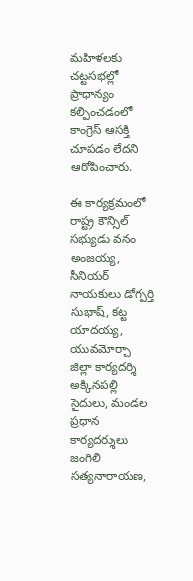మహిళలకు చట్టసభల్లో ప్రాధాన్యం కల్పించడంలో కాంగ్రెస్ ఆసక్తి చూపడం లేదని ఆరోపించారు.

ఈ కార్యక్రమంలో రాష్ట్ర కౌన్సిల్ సభ్యుడు వనం అంజయ్య, సీనియర్ నాయకులు డోగ్పర్తి సుభాష్, కట్ట యాదయ్య, యువమోర్చా జిల్లా కార్యదర్శి అక్కినపల్లి సైదులు, మండల ప్రధాన కార్యదర్శులు జంగిలి సత్యనారాయణ,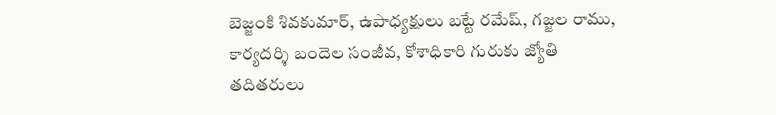బెజ్జంకి శివకుమార్, ఉపాధ్యక్షులు బట్టే రమేష్, గజ్జల రాము, కార్యదర్శి బందెల సంజీవ, కోశాధికారి గురుకు జ్యోతి తదితరులు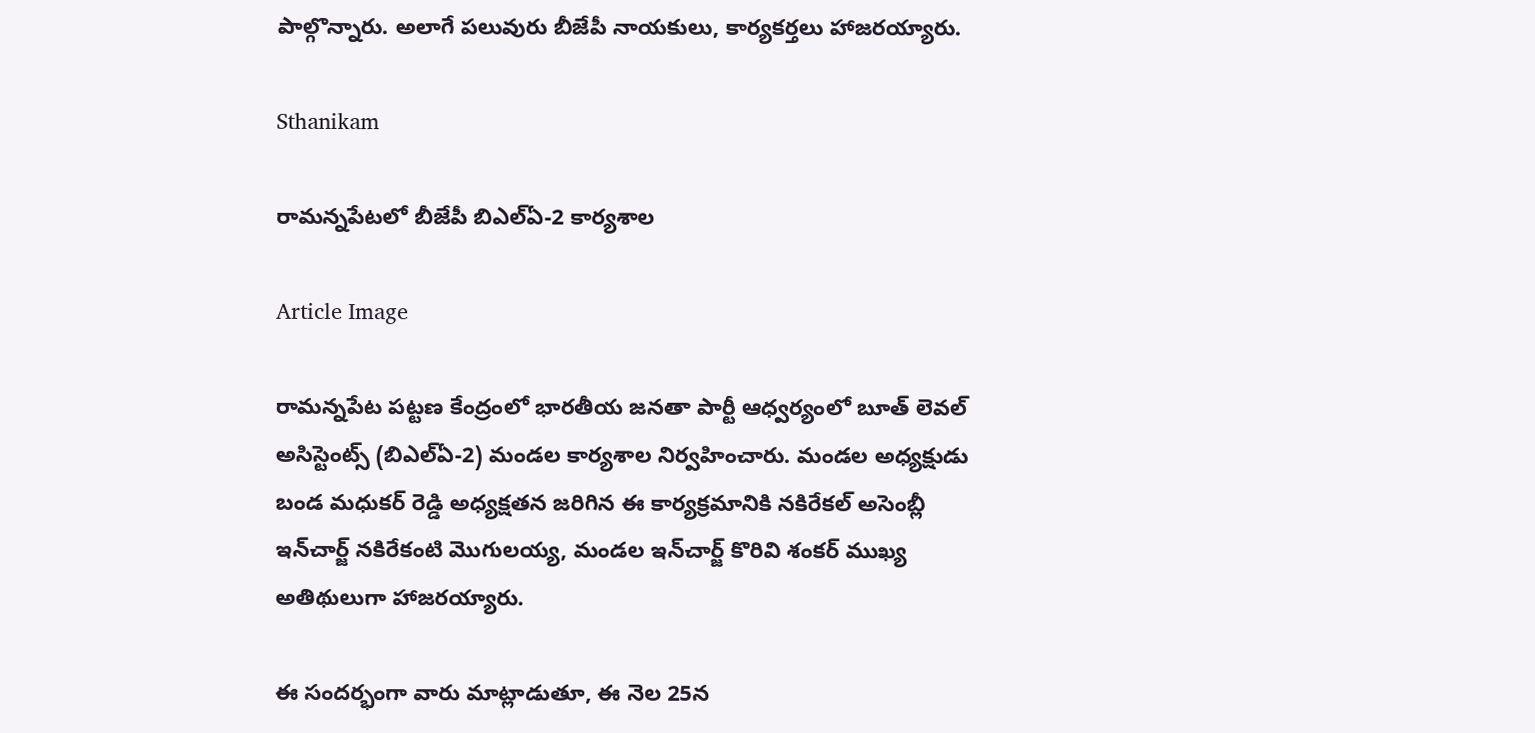పాల్గొన్నారు. అలాగే పలువురు బీజేపీ నాయకులు, కార్యకర్తలు హాజరయ్యారు.

Sthanikam

రామన్నపేటలో బీజేపీ బిఎల్ఏ-2 కార్యశాల

Article Image

రామన్నపేట పట్టణ కేంద్రంలో భారతీయ జనతా పార్టీ ఆధ్వర్యంలో బూత్ లెవల్ అసిస్టెంట్స్ (బిఎల్ఏ-2) మండల కార్యశాల నిర్వహించారు. మండల అధ్యక్షుడు బండ మధుకర్ రెడ్డి అధ్యక్షతన జరిగిన ఈ కార్యక్రమానికి నకిరేకల్ అసెంబ్లీ ఇన్‌చార్జ్ నకిరేకంటి మొగులయ్య, మండల ఇన్‌చార్జ్ కొరివి శంకర్ ముఖ్య అతిథులుగా హాజరయ్యారు.

ఈ సందర్భంగా వారు మాట్లాడుతూ, ఈ నెల 25న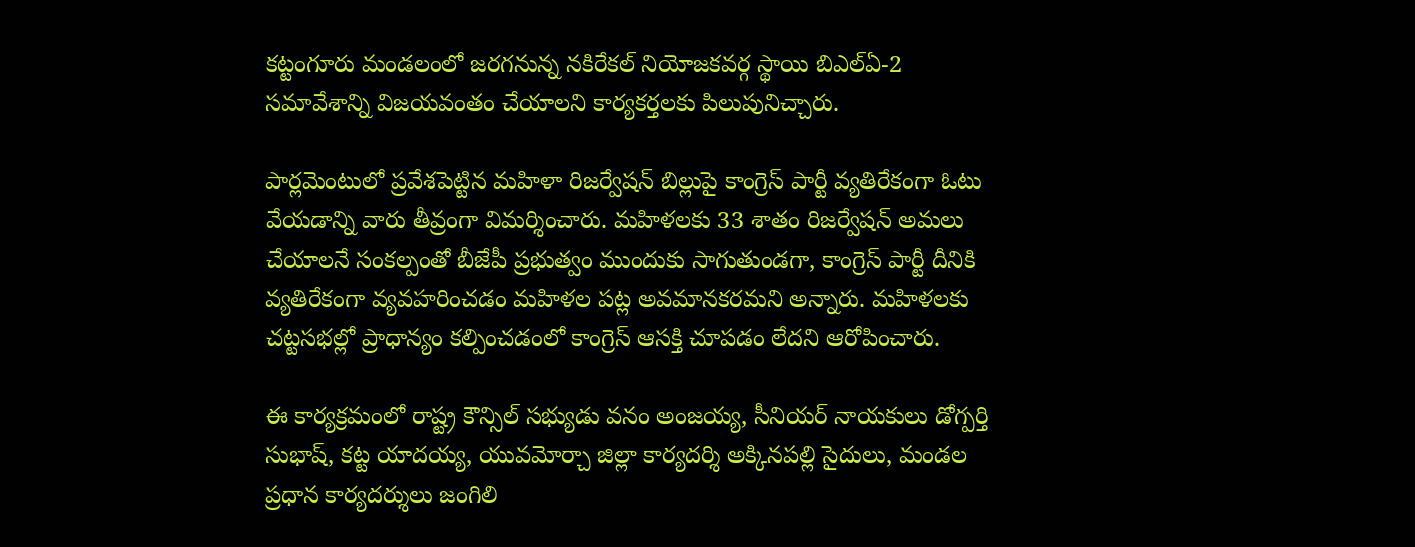కట్టంగూరు మండలంలో జరగనున్న నకిరేకల్ నియోజకవర్గ స్థాయి బిఎల్ఏ-2 సమావేశాన్ని విజయవంతం చేయాలని కార్యకర్తలకు పిలుపునిచ్చారు.

పార్లమెంటులో ప్రవేశపెట్టిన మహిళా రిజర్వేషన్ బిల్లుపై కాంగ్రెస్ పార్టీ వ్యతిరేకంగా ఓటు వేయడాన్ని వారు తీవ్రంగా విమర్శించారు. మహిళలకు 33 శాతం రిజర్వేషన్ అమలు చేయాలనే సంకల్పంతో బీజేపీ ప్రభుత్వం ముందుకు సాగుతుండగా, కాంగ్రెస్ పార్టీ దీనికి వ్యతిరేకంగా వ్యవహరించడం మహిళల పట్ల అవమానకరమని అన్నారు. మహిళలకు చట్టసభల్లో ప్రాధాన్యం కల్పించడంలో కాంగ్రెస్ ఆసక్తి చూపడం లేదని ఆరోపించారు.

ఈ కార్యక్రమంలో రాష్ట్ర కౌన్సిల్ సభ్యుడు వనం అంజయ్య, సీనియర్ నాయకులు డోగ్పర్తి సుభాష్, కట్ట యాదయ్య, యువమోర్చా జిల్లా కార్యదర్శి అక్కినపల్లి సైదులు, మండల ప్రధాన కార్యదర్శులు జంగిలి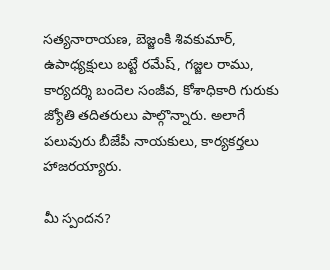సత్యనారాయణ, బెజ్జంకి శివకుమార్, ఉపాధ్యక్షులు బట్టే రమేష్, గజ్జల రాము, కార్యదర్శి బందెల సంజీవ, కోశాధికారి గురుకు జ్యోతి తదితరులు పాల్గొన్నారు. అలాగే పలువురు బీజేపీ నాయకులు, కార్యకర్తలు హాజరయ్యారు.

మీ స్పందన?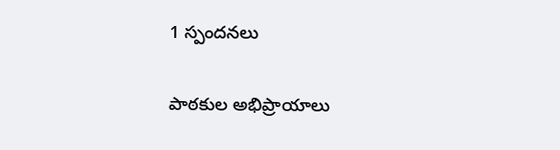1 స్పందనలు

పాఠకుల అభిప్రాయాలు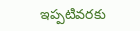ఇప్పటివరకు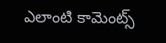ఎలాంటి కామెంట్స్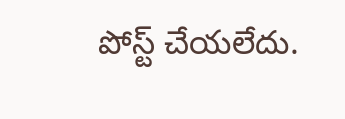పోస్ట్ చేయలేదు.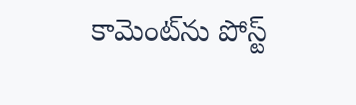కామెంట్‌ను పోస్ట్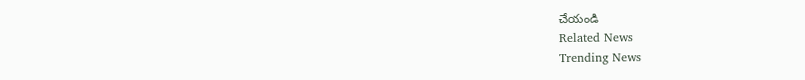చేయండి
Related News
Trending News